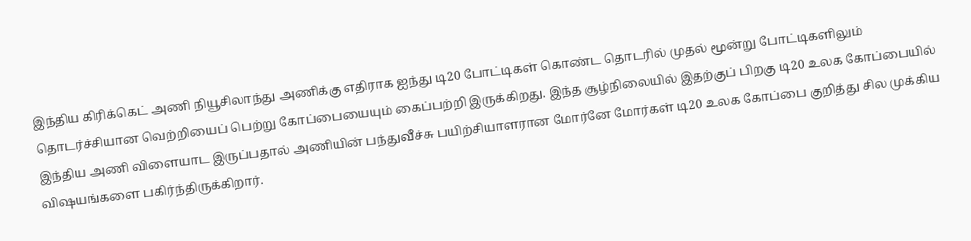இந்திய கிரிக்கெட் அணி நியூசிலாந்து அணிக்கு எதிராக ஐந்து டி20 போட்டிகள் கொண்ட தொடரில் முதல் மூன்று போட்டிகளிலும் தொடர்ச்சியான வெற்றியைப் பெற்று கோப்பையையும் கைப்பற்றி இருக்கிறது. இந்த சூழ்நிலையில் இதற்குப் பிறகு டி20 உலக கோப்பையில் இந்திய அணி விளையாட இருப்பதால் அணியின் பந்துவீச்சு பயிற்சியாளரான மோர்னே மோர்கள் டி20 உலக கோப்பை குறித்து சில முக்கிய விஷயங்களை பகிர்ந்திருக்கிறார்.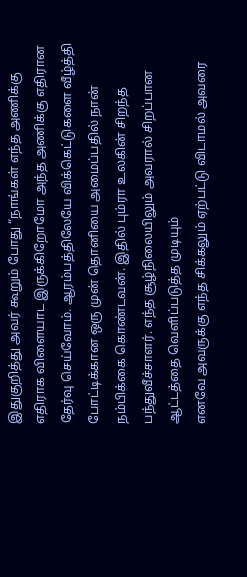இதுகுறித்து அவர் கூறும் போது “நாங்கள் எந்த அணிக்கு எதிராக விளையாட இருக்கிறோமோ அந்த அணிக்கு எதிரான தேர்வு செய்வோம். ஆரம்பத்திலேயே விக்கெட்டுகளை வீழ்த்தி போட்டிக்கான ஒரு முன் தொனியை அமைப்பதில் நான் நம்பிக்கை கொண்டவன். இதில் பும்ரா உலகின் சிறந்த பந்துவீச்சாளர். எந்த சூழ்நிலையிலும் அவரால் சிறப்பான ஆட்டத்தை வெளிப்படுத்த முடியும்
எனவே அவருக்கு எந்த சிக்கலும் ஏற்பட்டு விடாமல் அவரை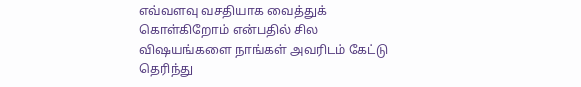எவ்வளவு வசதியாக வைத்துக் கொள்கிறோம் என்பதில் சில விஷயங்களை நாங்கள் அவரிடம் கேட்டு தெரிந்து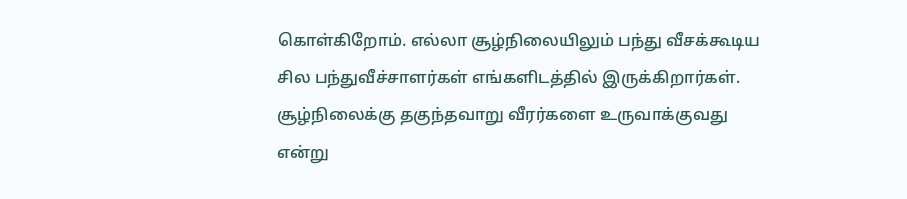கொள்கிறோம். எல்லா சூழ்நிலையிலும் பந்து வீசக்கூடிய சில பந்துவீச்சாளர்கள் எங்களிடத்தில் இருக்கிறார்கள். சூழ்நிலைக்கு தகுந்தவாறு வீரர்களை உருவாக்குவது என்று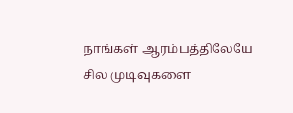நாங்கள் ஆரம்பத்திலேயே சில முடிவுகளை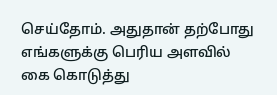செய்தோம். அதுதான் தற்போது எங்களுக்கு பெரிய அளவில் கை கொடுத்து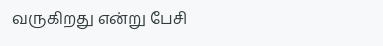வருகிறது என்று பேசி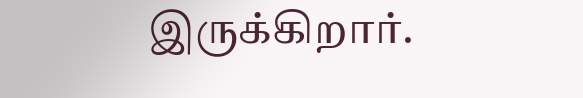இருக்கிறார்.